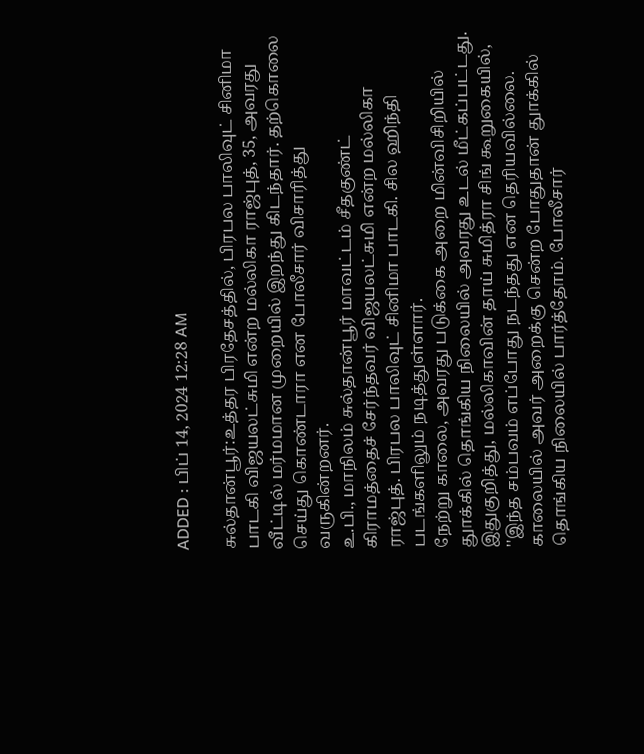ADDED : பிப் 14, 2024 12:28 AM

சுல்தான்பூர்:உத்தர பிரதேசத்தில், பிரபல பாலிவுட் சினிமா பாடகி விஜயலட்சுமி என்ற மல்லிகா ராஜ்புத், 35, அவரது வீட்டில் மர்மமான முறையில் இறந்து கிடந்தார். தற்கொலை செய்து கொண்டாரா என போலீசார் விசாரித்து வருகின்றனர்.
உ.பி., மாநிலம் சுல்தான்பூர் மாவட்டம் சீதகுண்ட் கிராமத்தைச் சேர்ந்தவர் விஜயலட்சுமி என்ற மல்லிகா ராஜ்புத். பிரபல பாலிவுட் சினிமா பாடகி. சில ஹிந்தி படங்களிலும் நடித்துள்ளார்.
நேற்று காலை, அவரது படுக்கை அறை மின்விசிறியில் துாக்கில் தொங்கிய நிலையில் அவரது உடல் மீட்கப்பட்டது.
இதுகுறித்து, மல்லிகாவின் தாய் சுமித்ரா சிங் கூறுகையில், ''இந்த சம்பவம் எப்போது நடந்தது என தெரியவில்லை. காலையில் அவர் அறைக்கு சென்ற போதுதான் துாக்கில் தொங்கிய நிலையில் பார்த்தோம். போலீசார்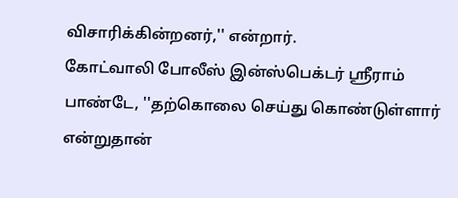விசாரிக்கின்றனர்,'' என்றார்.
கோட்வாலி போலீஸ் இன்ஸ்பெக்டர் ஸ்ரீராம் பாண்டே, ''தற்கொலை செய்து கொண்டுள்ளார் என்றுதான்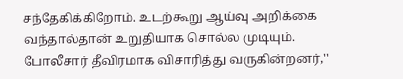சந்தேகிக்கிறோம். உடற்கூறு ஆய்வு அறிக்கை வந்தால்தான் உறுதியாக சொல்ல முடியும். போலீசார் தீவிரமாக விசாரித்து வருகின்றனர்,''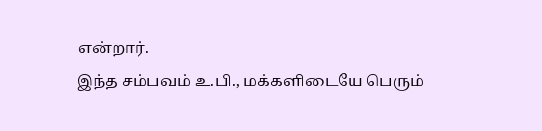என்றார்.
இந்த சம்பவம் உ.பி., மக்களிடையே பெரும்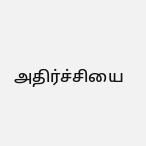அதிர்ச்சியை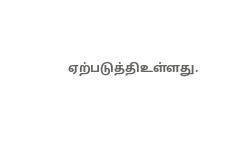ஏற்படுத்திஉள்ளது.